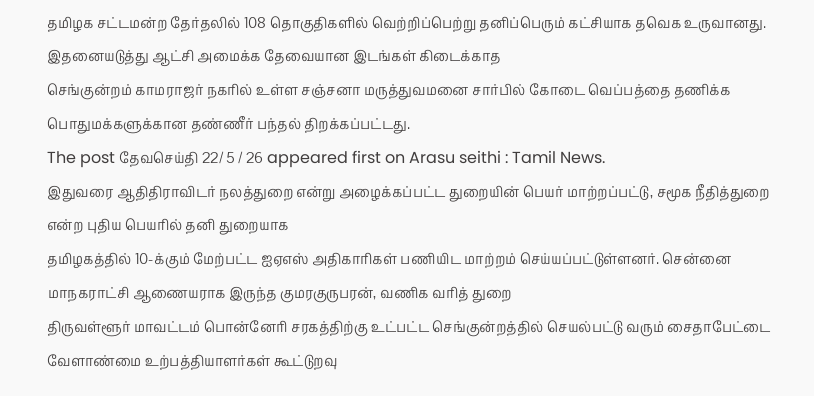தமிழக சட்டமன்ற தேர்தலில் 108 தொகுதிகளில் வெற்றிப்பெற்று தனிப்பெரும் கட்சியாக தவெக உருவானது. இதனையடுத்து ஆட்சி அமைக்க தேவையான இடங்கள் கிடைக்காத
செங்குன்றம் காமராஜர் நகரில் உள்ள சஞ்சனா மருத்துவமனை சார்பில் கோடை வெப்பத்தை தணிக்க பொதுமக்களுக்கான தண்ணீர் பந்தல் திறக்கப்பட்டது.
The post தேவசெய்தி 22/ 5 / 26 appeared first on Arasu seithi : Tamil News.
இதுவரை ஆதிதிராவிடர் நலத்துறை என்று அழைக்கப்பட்ட துறையின் பெயர் மாற்றப்பட்டு, சமூக நீதித்துறை என்ற புதிய பெயரில் தனி துறையாக
தமிழகத்தில் 10-க்கும் மேற்பட்ட ஐஏஎஸ் அதிகாரிகள் பணியிட மாற்றம் செய்யப்பட்டுள்ளனர். சென்னை மாநகராட்சி ஆணையராக இருந்த குமரகுருபரன், வணிக வரித் துறை
திருவள்ளூர் மாவட்டம் பொன்னேரி சரகத்திற்கு உட்பட்ட செங்குன்றத்தில் செயல்பட்டு வரும் சைதாபேட்டை வேளாண்மை உற்பத்தியாளர்கள் கூட்டுறவு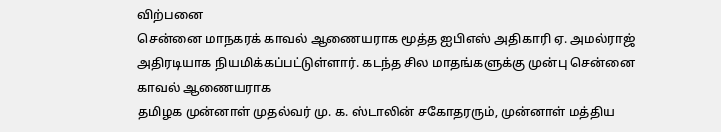விற்பனை
சென்னை மாநகரக் காவல் ஆணையராக மூத்த ஐபிஎஸ் அதிகாரி ஏ. அமல்ராஜ் அதிரடியாக நியமிக்கப்பட்டுள்ளார். கடந்த சில மாதங்களுக்கு முன்பு சென்னை காவல் ஆணையராக
தமிழக முன்னாள் முதல்வர் மு. க. ஸ்டாலின் சகோதரரும், முன்னாள் மத்திய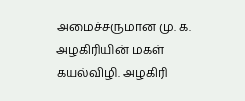அமைச்சருமான மு. க. அழகிரியின் மகள் கயல்விழி. அழகிரி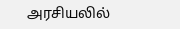அரசியலில்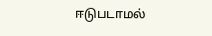ஈடுபடாமல்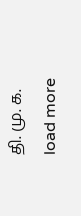தி. மு. க.
load more